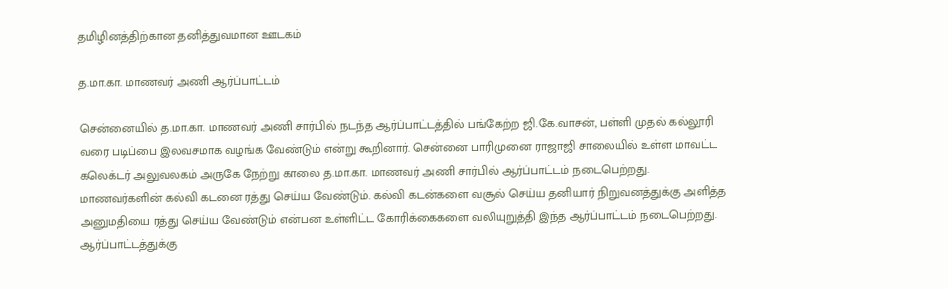தமிழினத்திற்கான தனித்துவமான ஊடகம்

த.மா.கா. மாணவர் அணி ஆர்ப்பாட்டம்

சென்னையில் த.மா.கா. மாணவர் அணி சார்பில் நடந்த ஆர்ப்பாட்டத்தில் பங்கேற்ற ஜி.கே.வாசன், பள்ளி முதல் கல்லூரி வரை படிப்பை இலவசமாக வழங்க வேண்டும் என்று கூறினார். சென்னை பாரிமுனை ராஜாஜி சாலையில் உள்ள மாவட்ட கலெக்டர் அலுவலகம் அருகே நேற்று காலை த.மா.கா. மாணவர் அணி சார்பில் ஆர்ப்பாட்டம் நடைபெற்றது. மாணவர்களின் கல்வி கடனை ரத்து செய்ய வேண்டும். கல்வி கடன்களை வசூல் செய்ய தனியார் நிறுவனத்துக்கு அளித்த அனுமதியை ரத்து செய்ய வேண்டும் என்பன உள்ளிட்ட கோரிக்கைகளை வலியுறுத்தி இந்த ஆர்ப்பாட்டம் நடைபெற்றது. ஆர்ப்பாட்டத்துக்கு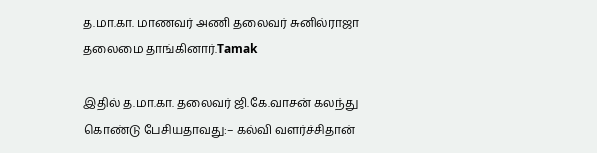த.மா.கா. மாணவர் அணி தலைவர் சுனில்ராஜா தலைமை தாங்கினார்.Tamak

இதில் த.மா.கா. தலைவர் ஜி.கே.வாசன் கலந்து கொண்டு பேசியதாவது:– கல்வி வளர்ச்சிதான்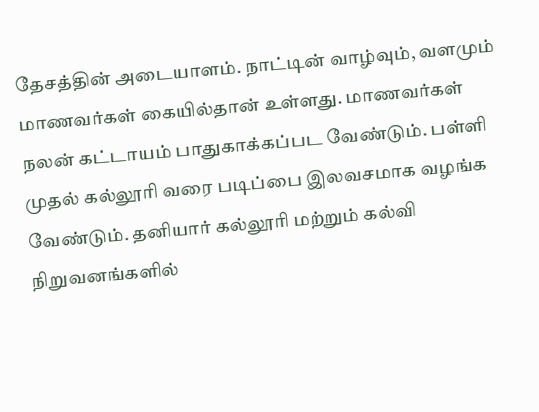தேசத்தின் அடையாளம். நாட்டின் வாழ்வும், வளமும் மாணவர்கள் கையில்தான் உள்ளது. மாணவர்கள் நலன் கட்டாயம் பாதுகாக்கப்பட வேண்டும். பள்ளி முதல் கல்லூரி வரை படிப்பை இலவசமாக வழங்க வேண்டும். தனியார் கல்லூரி மற்றும் கல்வி நிறுவனங்களில்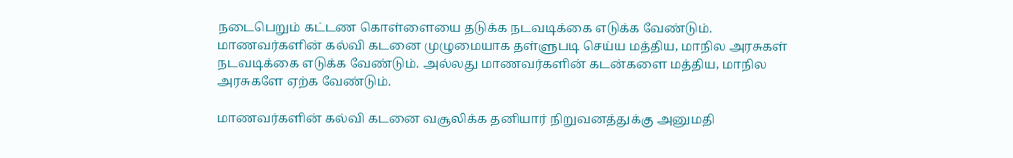நடைபெறும் கட்டண கொள்ளையை தடுக்க நடவடிக்கை எடுக்க வேண்டும். மாணவர்களின் கல்வி கடனை முழுமையாக தள்ளுபடி செய்ய மத்திய, மாநில அரசுகள் நடவடிக்கை எடுக்க வேண்டும். அல்லது மாணவர்களின் கடன்களை மத்திய, மாநில அரசுகளே ஏற்க வேண்டும்.

மாணவர்களின் கல்வி கடனை வசூலிக்க தனியார் நிறுவனத்துக்கு அனுமதி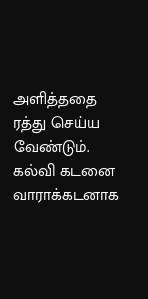அளித்ததை ரத்து செய்ய வேண்டும். கல்வி கடனை வாராக்கடனாக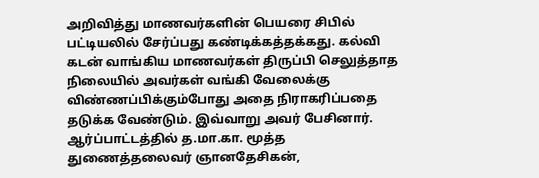அறிவித்து மாணவர்களின் பெயரை சிபில் பட்டியலில் சேர்ப்பது கண்டிக்கத்தக்கது. கல்வி கடன் வாங்கிய மாணவர்கள் திருப்பி செலுத்தாத நிலையில் அவர்கள் வங்கி வேலைக்கு விண்ணப்பிக்கும்போது அதை நிராகரிப்பதை தடுக்க வேண்டும். இவ்வாறு அவர் பேசினார். ஆர்ப்பாட்டத்தில் த.மா.கா. மூத்த துணைத்தலைவர் ஞானதேசிகன்,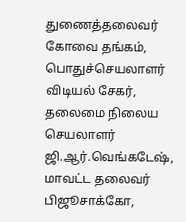துணைத்தலைவர் கோவை தங்கம், பொதுச்செயலாளர் விடியல் சேகர், தலைமை நிலைய செயலாளர் ஜி.ஆர்.வெங்கடேஷ், மாவட்ட தலைவர் பிஜூசாக்கோ,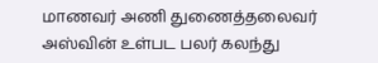மாணவர் அணி துணைத்தலைவர் அஸ்வின் உள்பட பலர் கலந்து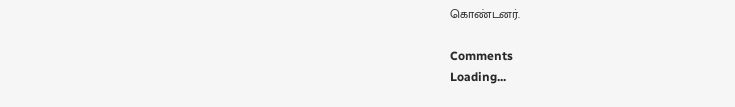கொண்டனர்.

Comments
Loading...